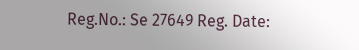Reg.No.: Se 27649 Reg. Date: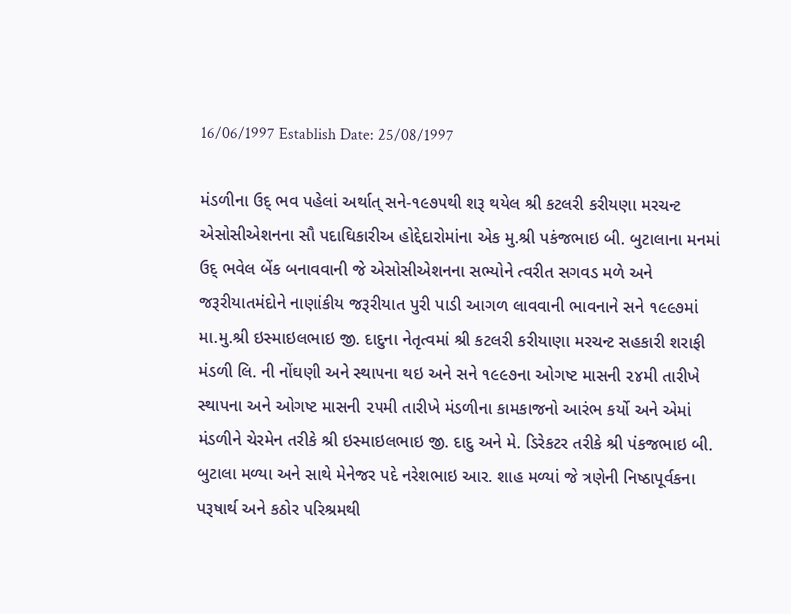16/06/1997 Establish Date: 25/08/1997

મંડળીના ઉદ્ ભવ પહેલાં અર્થાત્ સને-૧૯૭૫થી શરૂ થયેલ શ્રી કટલરી કરીયણા મરચન્ટ એસોસીએશનના સૌ પદાઘિકારીઅ હોદ્દેદારોમાંના એક મુ.શ્રી પકંજભાઇ બી. બુટાલાના મનમાં ઉદ્ ભવેલ બેંક બનાવવાની જે એસોસીએશનના સભ્યોને ત્વરીત સગવડ મળે અને જરૂરીયાતમંદોને નાણાંકીય જરૂરીયાત પુરી પાડી આગળ લાવવાની ભાવનાને સને ૧૯૯૭માં મા.મુ.શ્રી ઇસ્માઇલભાઇ જી. દાદુના નેતૃત્વમાં શ્રી કટલરી કરીયાણા મરચન્ટ સહકારી શરાફી મંડળી લિ. ની નોંઘણી અને સ્થા૫ના થઇ અને સને ૧૯૯૭ના ઓગષ્ટ માસની ૨૪મી તારીખે સ્થાપના અને ઓગષ્ટ માસની ૨૫મી તારીખે મંડળીના કામકાજનો આરંભ કર્યો અને એમાં મંડળીને ચેરમેન તરીકે શ્રી ઇસ્માઇલભાઇ જી. દાદુ અને મે. ડિરેકટર તરીકે શ્રી પંકજભાઇ બી. બુટાલા મળ્યા અને સાથે મેનેજર પદે નરેશભાઇ આર. શાહ મળ્યાં જે ત્રણેની નિષ્ઠાપૂર્વકના પરૂષાર્થ અને કઠોર પરિશ્રમથી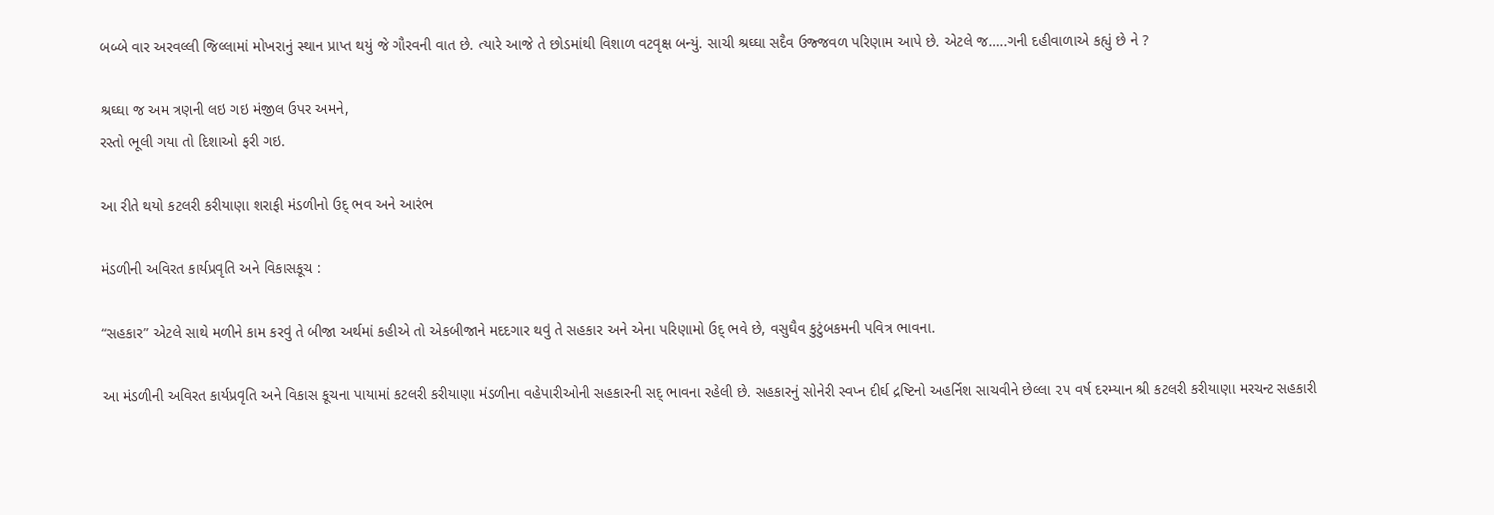બબ્બે વાર અરવલ્લી જિલ્લામાં મોખરાનું સ્થાન પ્રાપ્ત થયું જે ગૌરવની વાત છે. ત્યારે આજે તે છોડમાંથી વિશાળ વટવૃક્ષ બન્યું. સાચી શ્રઘ્ઘા સદૈવ ઉજ્જવળ પરિણામ આપે છે. એટલે જ…..ગની દહીવાળાએ કહ્યું છે ને ?

શ્રઘ્ઘા જ અમ ત્રણની લઇ ગઇ મંજીલ ઉપર અમને,
રસ્તો ભૂલી ગયા તો દિશાઓ ફરી ગઇ.

આ રીતે થયો કટલરી કરીયાણા શરાફી મંડળીનો ઉદ્ ભવ અને આરંભ

મંડળીની અવિરત કાર્યપ્રવૃતિ અને વિકાસકૂચ :

“સહકાર” એટલે સાથે મળીને કામ કરવું તે બીજા અર્થમાં કહીએ તો એકબીજાને મદદગાર થવું તે સહકાર અને એના પરિણામો ઉદ્ ભવે છે, વસુઘૈવ કુટુંબકમની પવિત્ર ભાવના.

આ મંડળીની અવિરત કાર્યપ્રવૃતિ અને વિકાસ કૂચના પાયામાં કટલરી કરીયાણા મંડળીના વહેપારીઓની સહકારની સદ્ ભાવના રહેલી છે. સહકારનું સોનેરી સ્વપ્ન દીર્ઘ દ્રષ્ટિનો અહર્નિશ સાચવીને છેલ્લા ૨૫ વર્ષ દરમ્યાન શ્રી કટલરી કરીયાણા મરચન્ટ સહકારી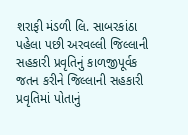શરાફી મંડળી લિ. સાબરકાંઠા પહેલા પછી અરવલ્લી જિલ્લાની સહકારી પ્રવૃતિનું કાળજીપૂર્વક જતન કરીને જિલ્લાની સહકારી પ્રવૃતિમાં પોતાનું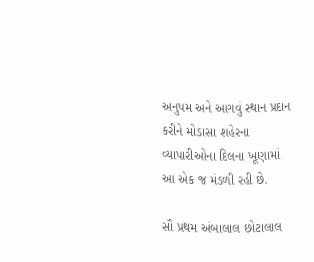અનુપમ અને આગવું સ્થાન પ્રદાન કરીને મોડાસા શહેરના વ્યાપારીઓના દિલના ખૂણામાં આ એક જ મંડળી રહી છે.

સૌ પ્રથમ અંબાલાલ છોટાલાલ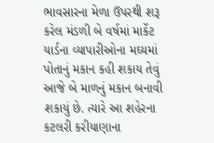ભાવસારના મેળા ઉપરથી શરૂ કરેલ મંડળી બે વર્ષમાં માર્કેટ યાર્ડના વ્યાપારીઓના મઘ્યમાં પોતાનું મકાન કહી શકાય તેવું આજે બે માળનું મકાન બનાવી શકાયું છે. ત્યારે આ શહેરના કટલરી કરીયાણાના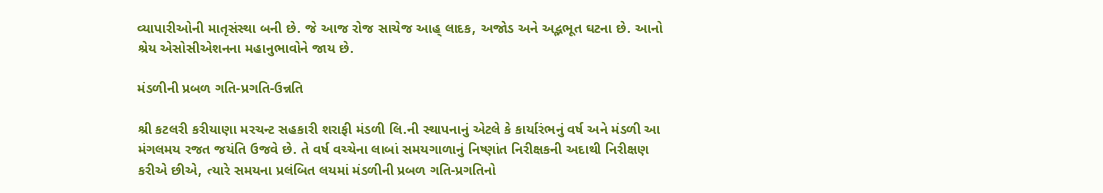વ્યાપારીઓની માતૃસંસ્થા બની છે. જે આજ રોજ સાચેજ આહ્ લાદક, અજોડ અને અદ્ભભૂત ઘટના છે. આનો શ્રેય એસોસીએશનના મહાનુભાવોને જાય છે.

મંડળીની પ્રબળ ગતિ-પ્રગતિ-ઉન્નતિ

શ્રી કટલરી કરીયાણા મરચન્ટ સહકારી શરાફી મંડળી લિ.ની સ્થાપનાનું એટલે કે કાર્યારંભનું વર્ષ અને મંડળી આ મંગલમય રજત જયંતિ ઉજવે છે. તે વર્ષ વચ્ચેના લાબાં સમયગાળાનું નિષ્ણાંત નિરીક્ષકની અદાથી નિરીક્ષણ કરીએ છીએ, ત્યારે સમયના પ્રલંબિત લયમાં મંડળીની પ્રબળ ગતિ-પ્રગતિનો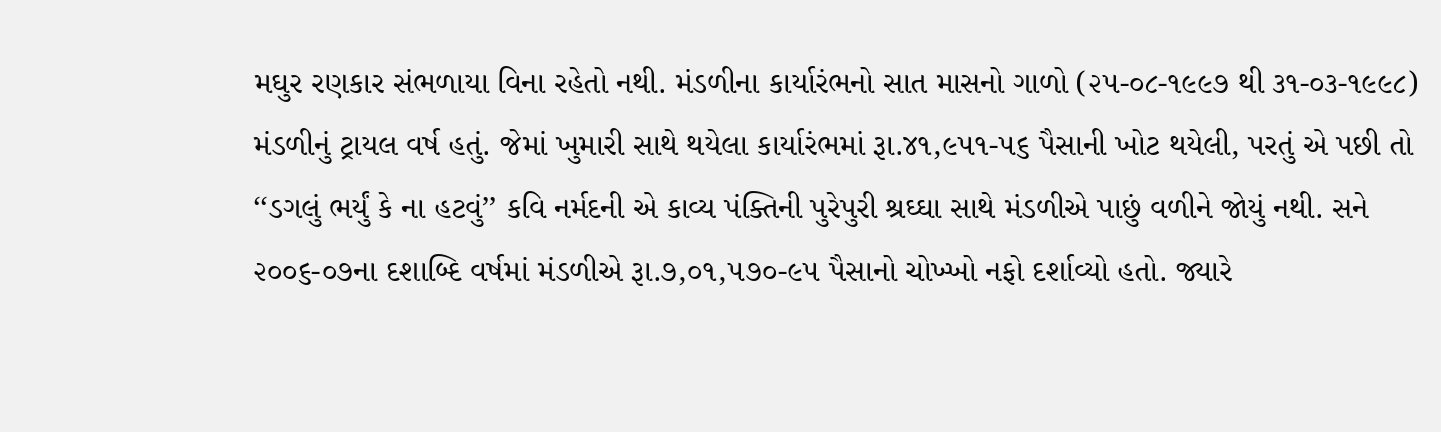મઘુર રણકાર સંભળાયા વિના રહેતો નથી. મંડળીના કાર્યારંભનો સાત માસનો ગાળો (૨૫-૦૮-૧૯૯૭ થી ૩૧-૦૩-૧૯૯૮) મંડળીનું ટ્રાયલ વર્ષ હતું. જેમાં ખુમારી સાથે થયેલા કાર્યારંભમાં રૂા.૪૧,૯૫૧-૫૬ પૈસાની ખોટ થયેલી, પરતું એ પછી તો ‘‘ડગલું ભર્યું કે ના હટવું’’ કવિ નર્મદની એ કાવ્ય પંક્તિની પુરેપુરી શ્રઘ્ઘા સાથે મંડળીએ પાછું વળીને જોયું નથી. સને ૨૦૦૬-૦૭ના દશાબ્દિ વર્ષમાં મંડળીએ રૂા.૭,૦૧,૫૭૦-૯૫ પૈસાનો ચોખ્ખો નફો દર્શાવ્યો હતો. જ્યારે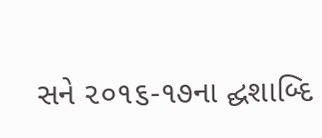સને ૨૦૧૬-૧૭ના દ્ઘશાબ્દિ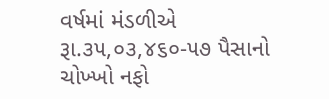વર્ષમાં મંડળીએ રૂા.૩૫,૦૩,૪૬૦-૫૭ પૈસાનો ચોખ્ખો નફો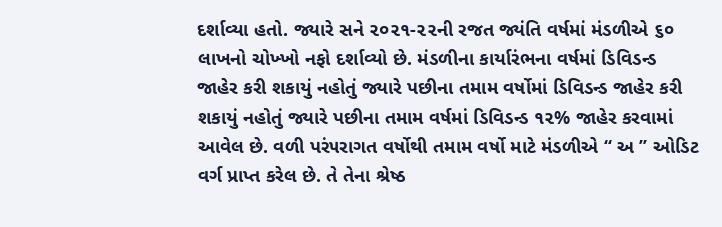દર્શાવ્યા હતો. જ્યારે સને ૨૦૨૧-૨૨ની રજત જ્યંતિ વર્ષમાં મંડળીએ ૬૦ લાખનો ચોખ્ખો નફો દર્શાવ્યો છે. મંડળીના કાર્યારંભના વર્ષમાં ડિવિડન્ડ જાહેર કરી શકાયું નહોતું જ્યારે પછીના તમામ વર્ષોમાં ડિવિડન્ડ જાહેર કરી શકાયું નહોતું જ્યારે પછીના તમામ વર્ષમાં ડિવિડન્ડ ૧૨% જાહેર કરવામાં આવેલ છે. વળી પરં૫રાગત વર્ષોથી તમામ વર્ષો માટે મંડળીએ ‘‘ અ ’’ ઓડિટ વર્ગ પ્રાપ્ત કરેલ છે. તે તેના શ્રેષ્ઠ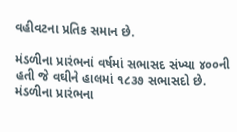વહીવટના પ્રતિક સમાન છે.

મંડળીના પ્રારંભનાં વર્ષમાં સભાસદ સંખ્યા ૪૦૦ની હતી જે વઘીને હાલમાં ૧૮૩૭ સભાસદો છે. મંડળીના પ્રારંભના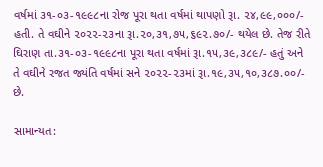વર્ષમાં ૩૧-૦૩-૧૯૯૮ના રોજ પૂરા થતા વર્ષમાં થાપણો રૂા. ૨૪,૯૯,૦૦૦/- હતી. તે વઘીને ૨૦૨૨-૨૩ના રૂા.૨૦,૩૧,૭૫,૬૯૨.૭૦/- થયેલ છે. તેજ રીતે ઘિરાણ તા.૩૧-૦૩-૧૯૯૮ના પૂરા થતા વર્ષમાં રૂા.૧૫,૩૯,૩૮૯/- હતું અને તે વઘીને રજત જ્યંતિ વર્ષમાં સને ૨૦૨૨-૨૩માં રૂા.૧૯,૩૫,૧૦,૩૮૭.૦૦/- છે.

સામાન્યત: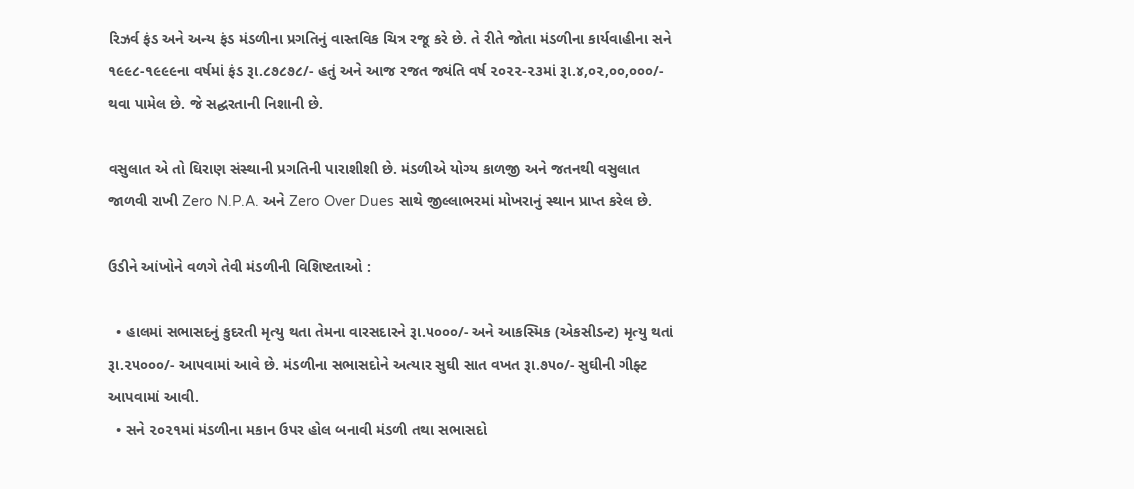રિઝર્વ ફંડ અને અન્ય ફંડ મંડળીના પ્રગતિનું વાસ્તવિક ચિત્ર રજૂ કરે છે. તે રીતે જોતા મંડળીના કાર્યવાહીના સને ૧૯૯૮-૧૯૯૯ના વર્ષમાં ફંડ રૂા.૮૭૮૭૮/- હતું અને આજ રજત જ્યંતિ વર્ષ ૨૦૨૨-૨૩માં રૂા.૪,૦૨,૦૦,૦૦૦/- થવા પામેલ છે. જે સદ્ઘરતાની નિશાની છે.

વસુલાત એ તો ઘિરાણ સંસ્થાની પ્રગતિની પારાશીશી છે. મંડળીએ યોગ્ય કાળજી અને જતનથી વસુલાત જાળવી રાખી Zero N.P.A. અને Zero Over Dues સાથે જીલ્લાભરમાં મોખરાનું સ્થાન પ્રાપ્ત કરેલ છે.

ઉડીને આંખોને વળગે તેવી મંડળીની વિશિષ્ટતાઓ :

  • હાલમાં સભાસદનું કુદરતી મૃત્યુ થતા તેમના વારસદારને રૂા.૫૦૦૦/- અને આકસ્મિક (એકસીડન્ટ) મૃત્યુ થતાં રૂા.૨૫૦૦૦/- આ૫વામાં આવે છે. મંડળીના સભાસદોને અત્યાર સુઘી સાત વખત રૂા.૭૫૦/- સુઘીની ગીફ્ટ આપવામાં આવી.
  • સને ૨૦૨૧માં મંડળીના મકાન ઉપર હોલ બનાવી મંડળી તથા સભાસદો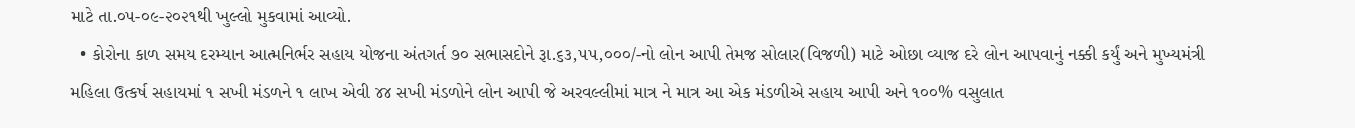માટે તા.૦૫-૦૯-૨૦૨૧થી ખુલ્લો મુકવામાં આવ્યો.
  • કોરોના કાળ સમય દરમ્યાન આત્મનિર્ભર સહાય યોજના અંતગર્ત ૭૦ સભાસદોને રૂા.૬૩,૫૫,૦૦૦/-નો લોન આપી તેમજ સોલાર(વિજળી) માટે ઓછા વ્યાજ દરે લોન આપવાનું નક્કી કર્યું અને મુખ્યમંત્રી મહિલા ઉત્કર્ષ સહાયમાં ૧ સખી મંડળને ૧ લાખ એવી ૪૪ સખી મંડળોને લોન આપી જે અરવલ્લીમાં માત્ર ને માત્ર આ એક મંડળીએ સહાય આપી અને ૧૦૦% વસુલાત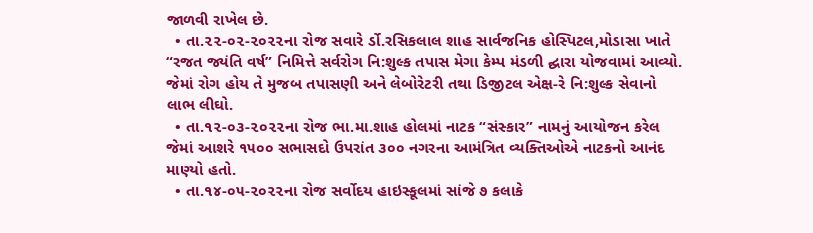જાળવી રાખેલ છે.
  • તા.૨૨-૦૨-૨૦૨૨ના રોજ સવારે ર્ડો.રસિકલાલ શાહ સાર્વજનિક હોસ્પિટલ,મોડાસા ખાતે “રજત જ્યંતિ વર્ષ” નિમિત્તે સર્વરોગ નિ:શુલ્ક તપાસ મેગા કેમ્પ મંડળી દ્ઘારા યોજવામાં આવ્યો. જેમાં રોગ હોય તે મુજબ તપાસણી અને લેબોરેટરી તથા ડિજીટલ એક્ષ-રે નિ:શુલ્ક સેવાનો લાભ લીઘો.
  • તા.૧૨-૦૩-૨૦૨૨ના રોજ ભા.મા.શાહ હોલમાં નાટક “સંસ્કાર” નામનું આયોજન કરેલ જેમાં આશરે ૧૫૦૦ સભાસદો ઉપરાંત ૩૦૦ નગરના આમંત્રિત વ્યક્તિઓએ નાટકનો આનંદ માણ્યો હતો.
  • તા.૧૪-૦૫-૨૦૨૨ના રોજ સર્વોદય હાઇસ્કૂલમાં સાંજે ૭ કલાકે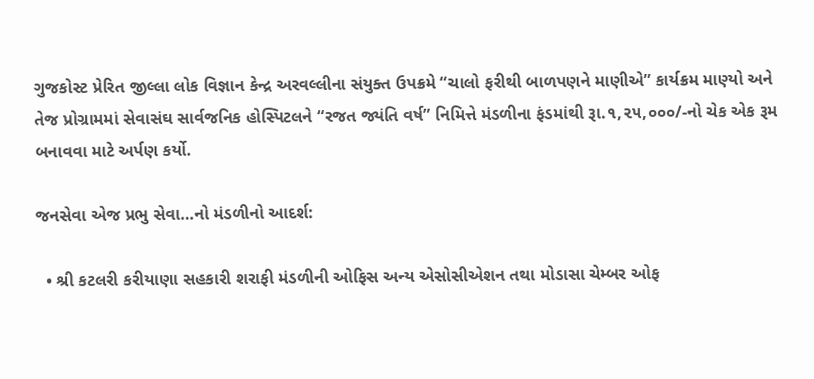ગુજકોસ્ટ પ્રેરિત જીલ્લા લોક વિજ્ઞાન કેન્દ્ર અરવલ્લીના સંયુક્ત ઉપક્રમે “ચાલો ફરીથી બાળપણને માણીએ” કાર્યક્રમ માણ્યો અને તેજ પ્રોગ્રામમાં સેવાસંઘ સાર્વજનિક હોસ્પિટલને “રજત જ્યંતિ વર્ષ” નિમિત્તે મંડળીના ફંડમાંથી રૂા.૧,૨૫,૦૦૦/-નો ચેક એક રૂમ બનાવવા માટે અર્પણ કર્યો.

જનસેવા એજ પ્રભુ સેવા…નો મંડળીનો આદર્શ:

  • શ્રી કટલરી કરીયાણા સહકારી શરાફી મંડળીની ઓફિસ અન્ય એસોસીએશન તથા મોડાસા ચેમ્બર ઓફ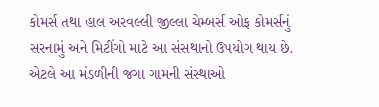કોમર્સ તથા હાલ અરવલ્લી જીલ્લા ચેમ્બર્સ ઓફ કોમર્સનું સરનામું અને મિટીંગો માટે આ સંસથાનો ઉપયોગ થાય છે. એટલે આ મંડળીની જગા ગામની સંસ્થાઓ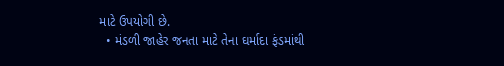માટે ઉપયોગી છે.
  • મંડળી જાહેર જનતા માટે તેના ઘર્માદા ફંડમાંથી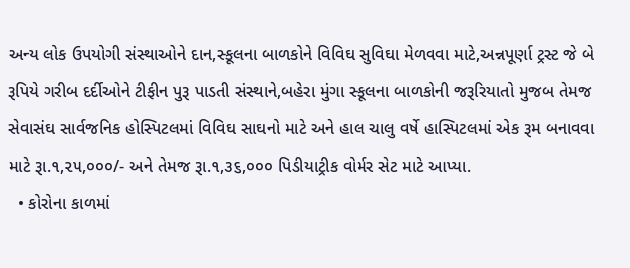અન્ય લોક ઉપયોગી સંસ્થાઓને દાન,સ્કૂલના બાળકોને વિવિઘ સુવિઘા મેળવવા માટે,અન્નપૂર્ણા ટ્રસ્ટ જે બે રૂપિયે ગરીબ દર્દીઓને ટીફીન પુરૂ પાડતી સંસ્થાને,બહેરા મુંગા સ્કૂલના બાળકોની જરૂરિયાતો મુજબ તેમજ સેવાસંઘ સાર્વજનિક હોસ્પિટલમાં વિવિઘ સાઘનો માટે અને હાલ ચાલુ વર્ષે હાસ્પિટલમાં એક રૂમ બનાવવા માટે રૂા.૧,૨૫,૦૦૦/- અને તેમજ રૂા.૧,૩૬,૦૦૦ પિડીયાટ્રીક વોર્મર સેટ માટે આપ્યા.
  • કોરોના કાળમાં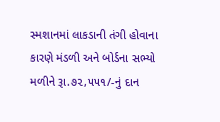સ્મશાનમાં લાકડાની તંગી હોવાના કારણે મંડળી અને બોર્ડના સભ્યો મળીને રૂા.૭૨,૫૫૧/-નું દાન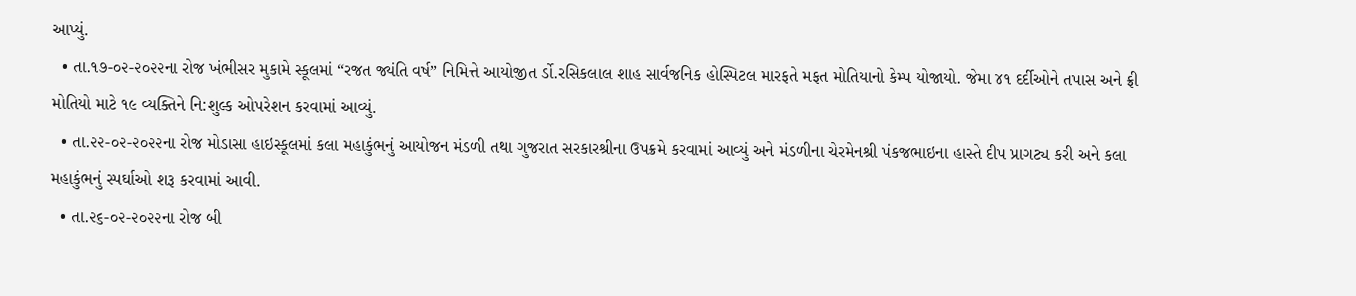આપ્યું.
  • તા.૧૭-૦૨-૨૦૨૨ના રોજ ખંભીસર મુકામે સ્કૂલમાં “રજત જ્યંતિ વર્ષ” નિમિત્તે આયોજીત ર્ડો.રસિકલાલ શાહ સાર્વજનિક હોસ્પિટલ મારફતે મફત મોતિયાનો કેમ્પ યોજાયો. જેમા ૪૧ દર્દીઓને તપાસ અને ફ્રી મોતિયો માટે ૧૯ વ્યક્તિને નિ:શુલ્ક ઓપરેશન કરવામાં આવ્યું.
  • તા.૨૨-૦૨-૨૦૨૨ના રોજ મોડાસા હાઇસ્કૂલમાં કલા મહાકુંભનું આયોજન મંડળી તથા ગુજરાત સરકારશ્રીના ઉપક્રમે કરવામાં આવ્યું અને મંડળીના ચેરમેનશ્રી પંકજભાઇના હાસ્તે દીપ પ્રાગટ્ય કરી અને કલા મહાકુંભનું સ્પર્ઘાઓ શરૂ કરવામાં આવી.
  • તા.૨૬-૦૨-૨૦૨૨ના રોજ બી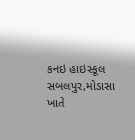કનઇ હાઇસ્કૂલ સબલપુર,મોડાસા ખાતે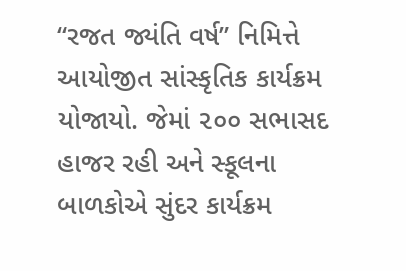“રજત જ્યંતિ વર્ષ” નિમિત્તે આયોજીત સાંસ્કૃતિક કાર્યક્રમ યોજાયો. જેમાં ૨૦૦ સભાસદ હાજર રહી અને સ્કૂલના બાળકોએ સુંદર કાર્યક્રમ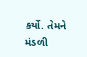કર્યો. તેમને મંડળી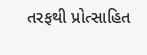તરફથી પ્રોત્સાહિત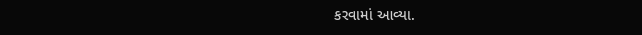કરવામાં આવ્યા.